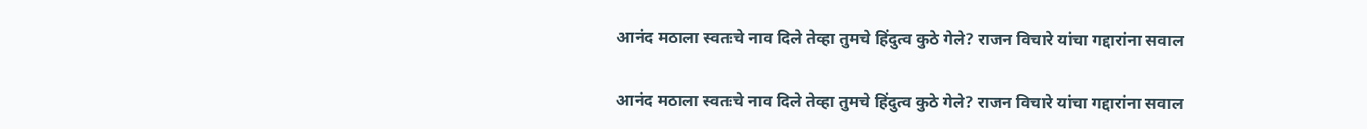आनंद मठाला स्वतःचे नाव दिले तेव्हा तुमचे हिंदुत्व कुठे गेले? राजन विचारे यांचा गद्दारांना सवाल

आनंद मठाला स्वतःचे नाव दिले तेव्हा तुमचे हिंदुत्व कुठे गेले? राजन विचारे यांचा गद्दारांना सवाल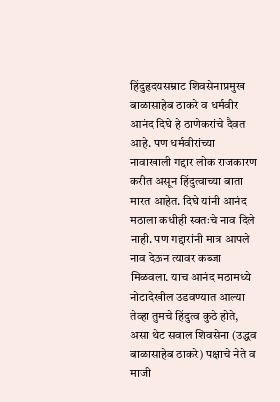हिंदुहृदयसम्राट शिवसेनाप्रमुख बाळासाहेब ठाकरे व धर्मवीर आनंद दिघे हे ठाणेकरांचे दैवत आहे. पण धर्मवीरांच्या नावाखाली गद्दार लोक राजकारण करीत असून हिंदुत्वाच्या बाता मारत आहेत. दिघे यांनी आनंद मठाला कधीही स्वतःचे नाव दिले नाही. पण गद्दारांनी मात्र आपले नाव देऊन त्यावर कब्जा मिळवला. याच आनंद मठामध्ये नोटादेखील उडवण्यात आल्या तेव्हा तुमचे हिंदुत्व कुठे होते, असा थेट सवाल शिवसेना (उद्धव बाळासाहेब ठाकरे) पक्षाचे नेते व माजी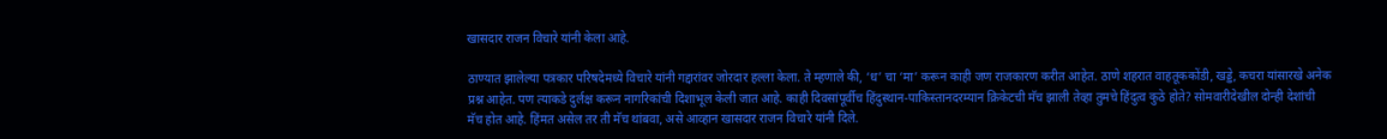खासदार राजन विचारे यांनी केला आहे.

ठाण्यात झालेल्या पत्रकार परिषदेमध्ये विचारे यांनी गद्दारांवर जोरदार हल्ला केला. ते म्हणाले की, ‘ध’ चा ‘मा’ करून काही जण राजकारण करीत आहेत. ठाणे शहरात वाहतूककोंडी, खड्डे, कचरा यांसारखे अनेक प्रश्न आहेत. पण त्याकडे दुर्लक्ष करून नागरिकांची दिशाभूल केली जात आहे. काही दिवसांपूर्वीच हिंदुस्थान-पाकिस्तानदरम्यान क्रिकेटची मॅच झाली तेव्हा तुमचे हिंदुत्व कुठे होते? सोमवारीदेखील दोन्ही देशांची मॅच होत आहे. हिंमत असेल तर ती मॅच थांबवा, असे आव्हान खासदार राजन विचारे यांनी दिले.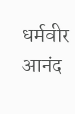धर्मवीर आनंद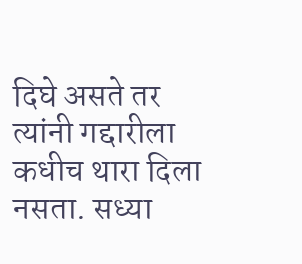दिघे असते तर त्यांनी गद्दारीला कधीच थारा दिला नसता. सध्या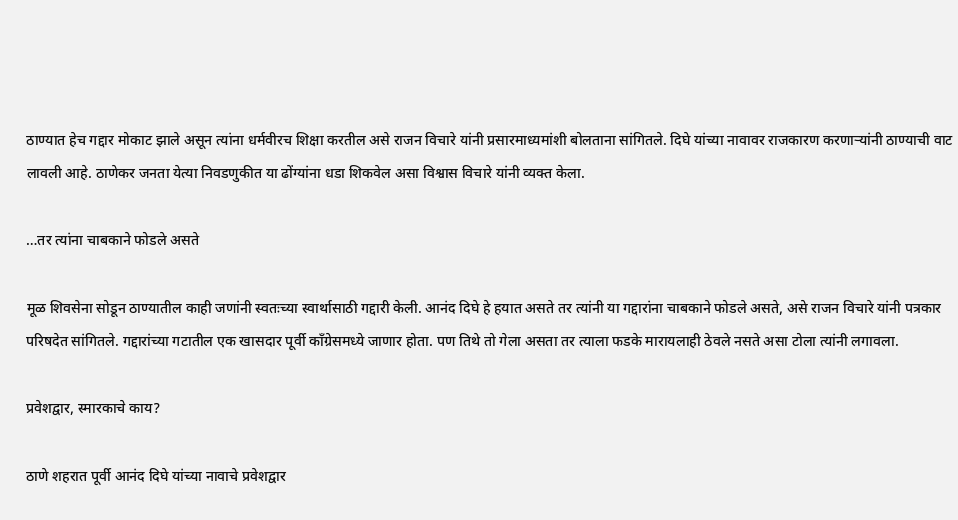ठाण्यात हेच गद्दार मोकाट झाले असून त्यांना धर्मवीरच शिक्षा करतील असे राजन विचारे यांनी प्रसारमाध्यमांशी बोलताना सांगितले. दिघे यांच्या नावावर राजकारण करणाऱ्यांनी ठाण्याची वाट लावली आहे. ठाणेकर जनता येत्या निवडणुकीत या ढोंग्यांना धडा शिकवेल असा विश्वास विचारे यांनी व्यक्त केला.

…तर त्यांना चाबकाने फोडले असते

मूळ शिवसेना सोडून ठाण्यातील काही जणांनी स्वतःच्या स्वार्थासाठी गद्दारी केली. आनंद दिघे हे हयात असते तर त्यांनी या गद्दारांना चाबकाने फोडले असते, असे राजन विचारे यांनी पत्रकार परिषदेत सांगितले. गद्दारांच्या गटातील एक खासदार पूर्वी काँग्रेसमध्ये जाणार होता. पण तिथे तो गेला असता तर त्याला फडके मारायलाही ठेवले नसते असा टोला त्यांनी लगावला.

प्रवेशद्वार, स्मारकाचे काय?

ठाणे शहरात पूर्वी आनंद दिघे यांच्या नावाचे प्रवेशद्वार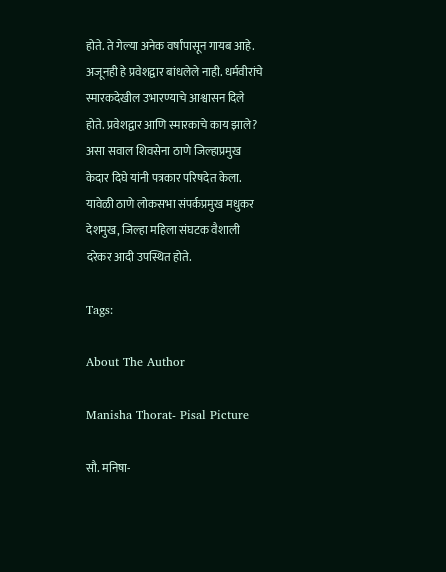होते. ते गेल्या अनेक वर्षांपासून गायब आहे. अजूनही हे प्रवेशद्वार बांधलेले नाही. धर्मवीरांचे स्मारकदेखील उभारण्याचे आश्वासन दिले होते. प्रवेशद्वार आणि स्मारकाचे काय झाले? असा सवाल शिवसेना ठाणे जिल्हाप्रमुख केदार दिघे यांनी पत्रकार परिषदेत केला. यावेळी ठाणे लोकसभा संपर्कप्रमुख मधुकर देशमुख, जिल्हा महिला संघटक वैशाली दरेकर आदी उपस्थित होते.

Tags:

About The Author

Manisha Thorat- Pisal Picture

सौ. मनिषा-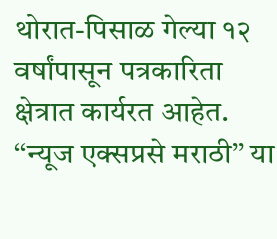थोरात-पिसाळ गेल्या १२ वर्षांपासून पत्रकारिता क्षेत्रात कार्यरत आहेत. ‘‘न्यूज एक्सप्रसे मराठी’’ या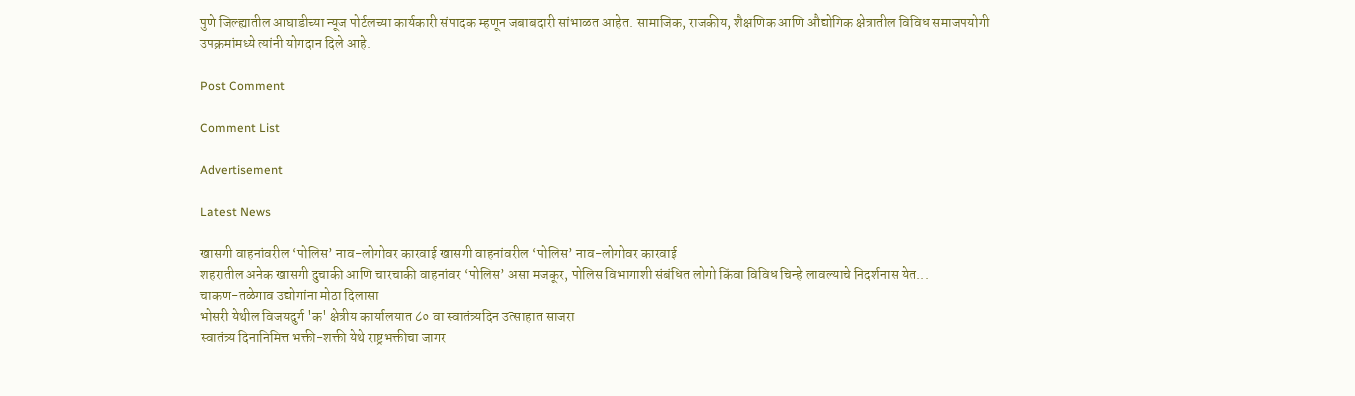पुणे जिल्ह्यातील आघाडीच्या न्यूज पोर्टलच्या कार्यकारी संपादक म्हणून जबाबदारी सांभाळत आहेत. सामाजिक, राजकीय, शैक्षणिक आणि औद्योगिक क्षेत्रातील विविध समाजपयोगी उपक्रमांमध्ये त्यांनी योगदान दिले आहे.

Post Comment

Comment List

Advertisement

Latest News

खासगी वाहनांवरील ‘पोलिस’ नाव-लोगोवर कारवाई खासगी वाहनांवरील ‘पोलिस’ नाव-लोगोवर कारवाई
शहरातील अनेक खासगी दुचाकी आणि चारचाकी वाहनांवर ‘पोलिस’ असा मजकूर, पोलिस विभागाशी संबंधित लोगो किंवा विविध चिन्हे लावल्याचे निदर्शनास येत...
चाकण-तळेगाव उद्योगांना मोठा दिलासा
भोसरी येथील विजयदुर्ग 'क' क्षेत्रीय कार्यालयात ८० वा स्वातंत्र्यदिन उत्साहात साजरा
स्वातंत्र्य दिनानिमित्त भक्ती-शक्ती येथे राष्ट्रभक्तीचा जागर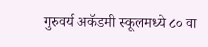गुरुवर्य अकॅडमी स्कूलमध्ये ८० वा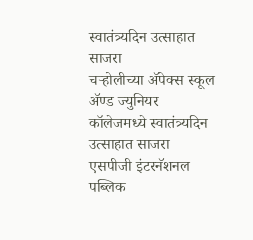स्वातंत्र्यदिन उत्साहात साजरा
चऱ्होलीच्या अ‍ॅपेक्स स्कूल अ‍ॅण्ड ज्युनियर कॉलेजमध्ये स्वातंत्र्यदिन उत्साहात साजरा
एसपीजी इंटरनॅशनल पब्लिक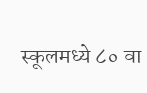स्कूलमध्ये ८० वा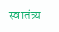स्वातंत्र्य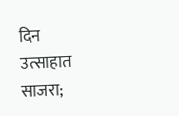दिन उत्साहात साजरा;